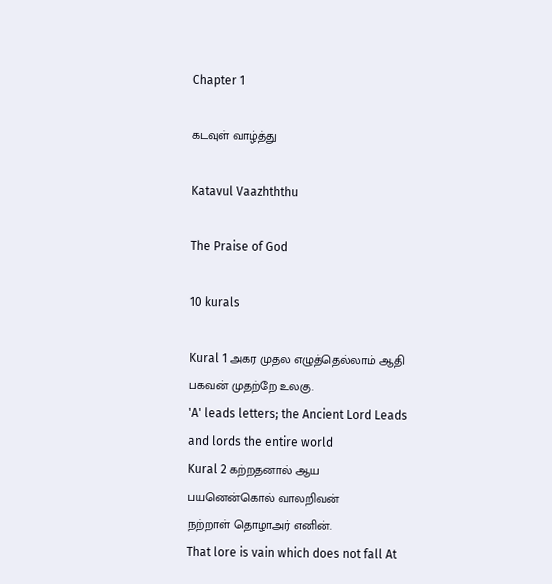Chapter 1

கடவுள் வாழ்த்து

Katavul Vaazhththu

The Praise of God

10 kurals

Kural 1 அகர முதல எழுத்தெல்லாம் ஆதி
பகவன் முதற்றே உலகு.
'A' leads letters; the Ancient Lord Leads and lords the entire world
Kural 2 கற்றதனால் ஆய பயனென்கொல் வாலறிவன்
நற்றாள் தொழாஅர் எனின்.
That lore is vain which does not fall At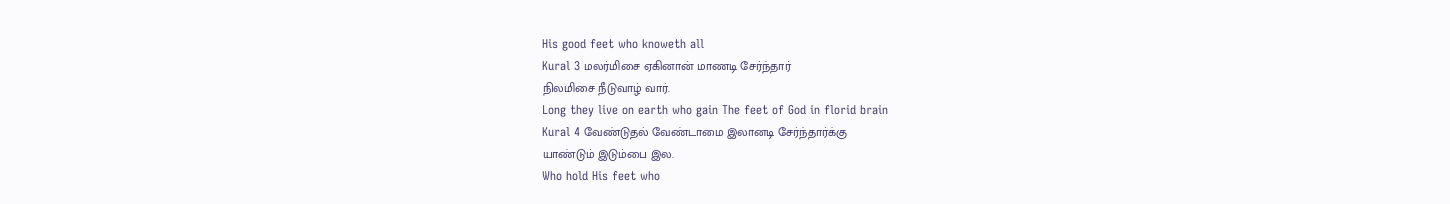His good feet who knoweth all
Kural 3 மலர்மிசை ஏகினான் மாணடி சேர்ந்தார்
நிலமிசை நீடுவாழ் வார்.
Long they live on earth who gain The feet of God in florid brain
Kural 4 வேண்டுதல் வேண்டாமை இலானடி சேர்ந்தார்க்கு
யாண்டும் இடும்பை இல.
Who hold His feet who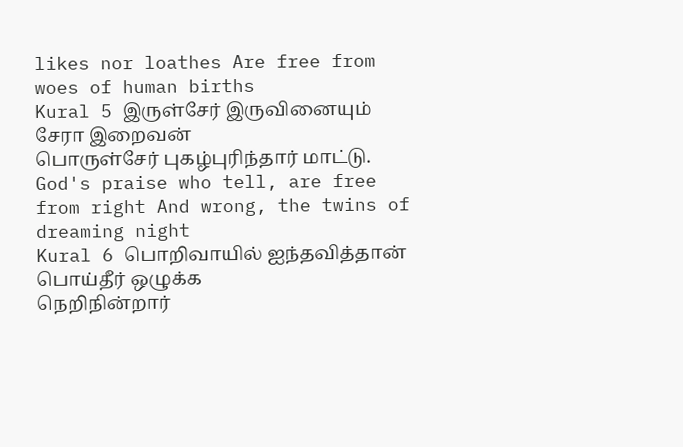likes nor loathes Are free from woes of human births
Kural 5 இருள்சேர் இருவினையும் சேரா இறைவன்
பொருள்சேர் புகழ்புரிந்தார் மாட்டு.
God's praise who tell, are free from right And wrong, the twins of dreaming night
Kural 6 பொறிவாயில் ஐந்தவித்தான் பொய்தீர் ஒழுக்க
நெறிநின்றார்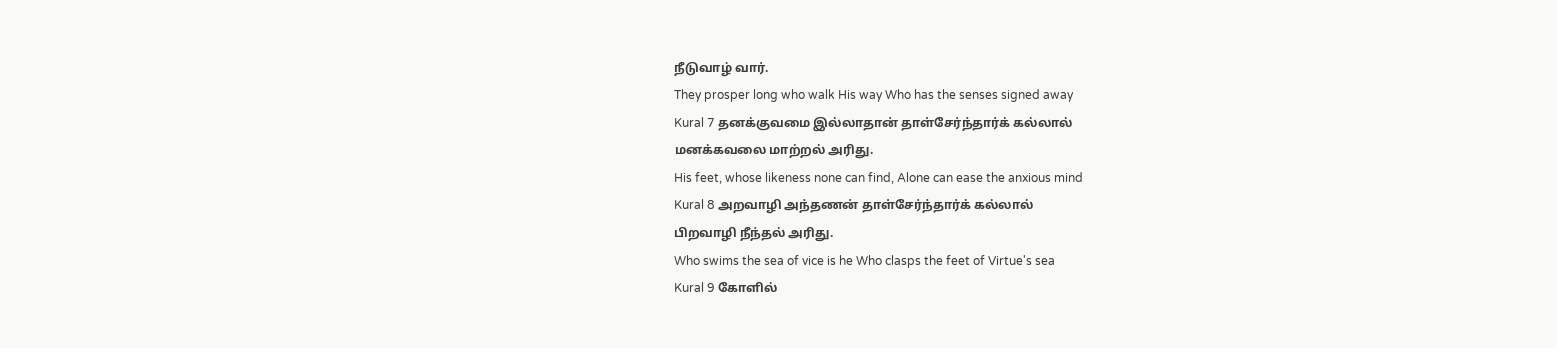நீடுவாழ் வார்.
They prosper long who walk His way Who has the senses signed away
Kural 7 தனக்குவமை இல்லாதான் தாள்சேர்ந்தார்க் கல்லால்
மனக்கவலை மாற்றல் அரிது.
His feet, whose likeness none can find, Alone can ease the anxious mind
Kural 8 அறவாழி அந்தணன் தாள்சேர்ந்தார்க் கல்லால்
பிறவாழி நீந்தல் அரிது.
Who swims the sea of vice is he Who clasps the feet of Virtue's sea
Kural 9 கோளில்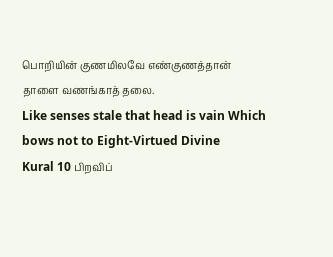பொறியின் குணமிலவே எண்குணத்தான்
தாளை வணங்காத் தலை.
Like senses stale that head is vain Which bows not to Eight-Virtued Divine
Kural 10 பிறவிப்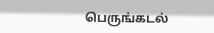பெருங்கடல்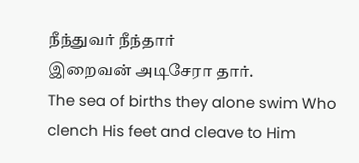நீந்துவர் நீந்தார்
இறைவன் அடிசேரா தார்.
The sea of births they alone swim Who clench His feet and cleave to Him